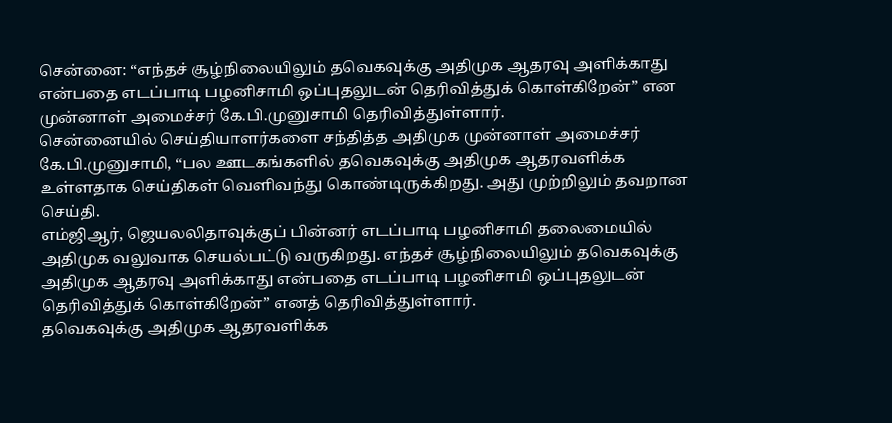சென்னை: “எந்தச் சூழ்நிலையிலும் தவெகவுக்கு அதிமுக ஆதரவு அளிக்காது என்பதை எடப்பாடி பழனிசாமி ஒப்புதலுடன் தெரிவித்துக் கொள்கிறேன்” என முன்னாள் அமைச்சர் கே.பி.முனுசாமி தெரிவித்துள்ளார்.
சென்னையில் செய்தியாளர்களை சந்தித்த அதிமுக முன்னாள் அமைச்சர் கே.பி.முனுசாமி, “பல ஊடகங்களில் தவெகவுக்கு அதிமுக ஆதரவளிக்க உள்ளதாக செய்திகள் வெளிவந்து கொண்டிருக்கிறது. அது முற்றிலும் தவறான செய்தி.
எம்ஜிஆர், ஜெயலலிதாவுக்குப் பின்னர் எடப்பாடி பழனிசாமி தலைமையில் அதிமுக வலுவாக செயல்பட்டு வருகிறது. எந்தச் சூழ்நிலையிலும் தவெகவுக்கு அதிமுக ஆதரவு அளிக்காது என்பதை எடப்பாடி பழனிசாமி ஒப்புதலுடன் தெரிவித்துக் கொள்கிறேன்” எனத் தெரிவித்துள்ளார்.
தவெகவுக்கு அதிமுக ஆதரவளிக்க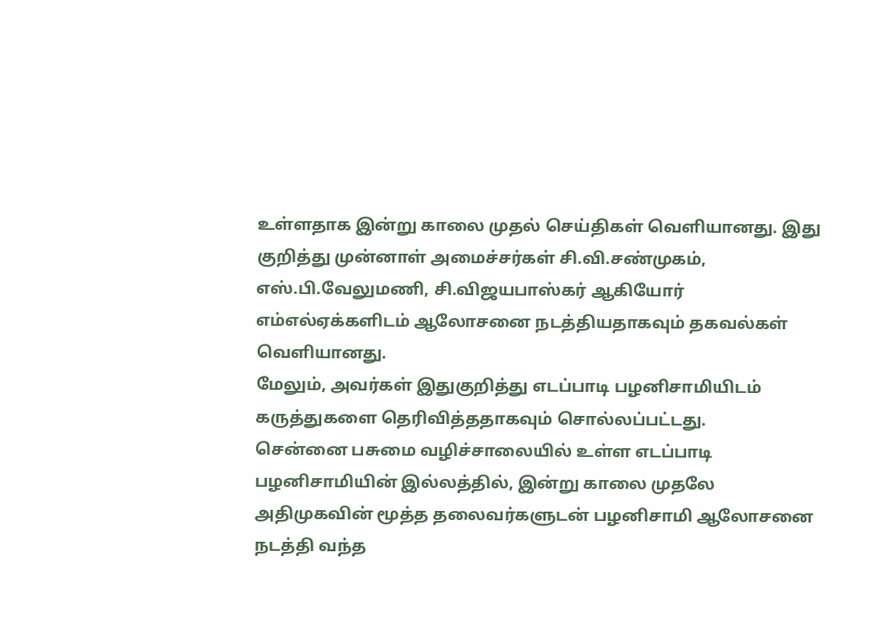உள்ளதாக இன்று காலை முதல் செய்திகள் வெளியானது. இது குறித்து முன்னாள் அமைச்சர்கள் சி.வி.சண்முகம், எஸ்.பி.வேலுமணி, சி.விஜயபாஸ்கர் ஆகியோர் எம்எல்ஏக்களிடம் ஆலோசனை நடத்தியதாகவும் தகவல்கள் வெளியானது.
மேலும், அவர்கள் இதுகுறித்து எடப்பாடி பழனிசாமியிடம் கருத்துகளை தெரிவித்ததாகவும் சொல்லப்பட்டது.
சென்னை பசுமை வழிச்சாலையில் உள்ள எடப்பாடி பழனிசாமியின் இல்லத்தில், இன்று காலை முதலே அதிமுகவின் மூத்த தலைவர்களுடன் பழனிசாமி ஆலோசனை நடத்தி வந்த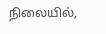நிலையில்,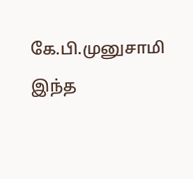கே.பி.முனுசாமி இந்த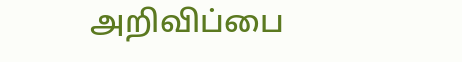அறிவிப்பை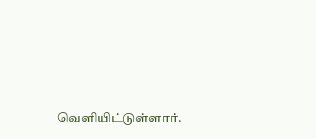வெளியிட்டுள்ளார்.